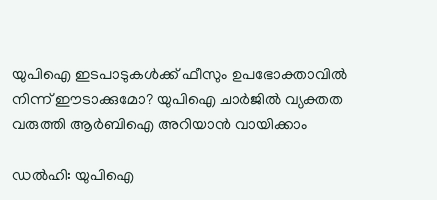യുപിഐ ഇടപാടുകൾക്ക് ഫീസും ഉപഭോക്താവിൽ നിന്ന് ഈടാക്കുമോ? യുപിഐ ചാർജിൽ വ്യക്തത വരുത്തി ആർബിഐ അറിയാൻ വായിക്കാം

ഡൽഹി: യുപിഐ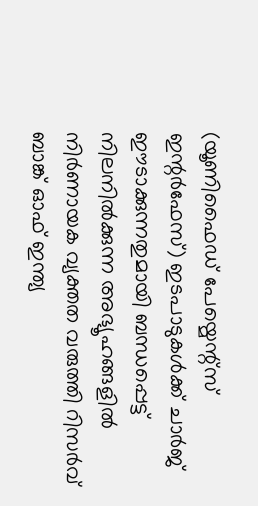(യൂണിഫൈഡ് പേയ്മെന്റ്സ് ഇന്റർഫേസ്) ഇടപാടുകൾക്ക് ചാർജ് ഈടാക്കുന്നതുമായി ബന്ധപ്പെട്ട് നിലനിൽക്കുന്ന അഭ്യൂഹങ്ങളിൽ നിർണായക വ്യക്തത വരുത്തി റിസർവ് ബാങ്ക് ഓഫ് ഇന്ത്യ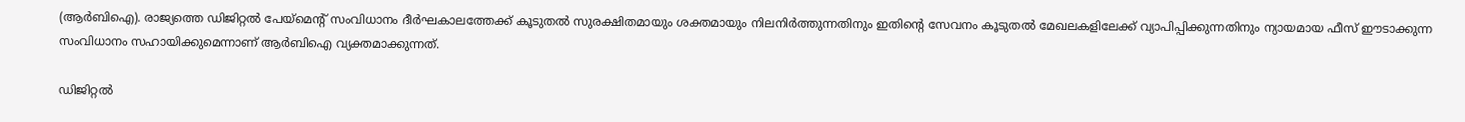(ആർബിഐ). രാജ്യത്തെ ഡിജിറ്റൽ പേയ്മെന്റ് സംവിധാനം ദീർഘകാലത്തേക്ക് കൂടുതൽ സുരക്ഷിതമായും ശക്തമായും നിലനിർത്തുന്നതിനും ഇതിന്റെ സേവനം കൂടുതൽ മേഖലകളിലേക്ക് വ്യാപിപ്പിക്കുന്നതിനും ന്യായമായ ഫീസ് ഈടാക്കുന്ന സംവിധാനം സഹായിക്കുമെന്നാണ് ആർബിഐ വ്യക്തമാക്കുന്നത്.

ഡിജിറ്റൽ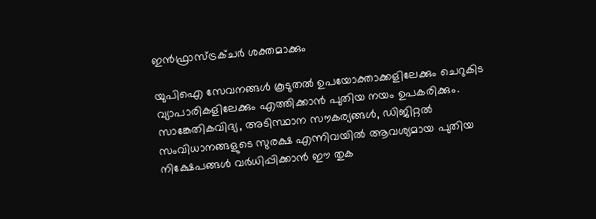ഇൻഫ്രാസ്ട്രക്ചർ ശക്തമാക്കും

യുപിഐ സേവനങ്ങൾ കൂടുതൽ ഉപയോക്താക്കളിലേക്കും ചെറുകിട വ്യാപാരികളിലേക്കും എത്തിക്കാൻ പുതിയ നയം ഉപകരിക്കും. സാങ്കേതികവിദ്യ, അടിസ്ഥാന സൗകര്യങ്ങൾ, ഡിജിറ്റൽ സംവിധാനങ്ങളുടെ സുരക്ഷ എന്നിവയിൽ ആവശ്യമായ പുതിയ നിക്ഷേപങ്ങൾ വർധിപ്പിക്കാൻ ഈ തുക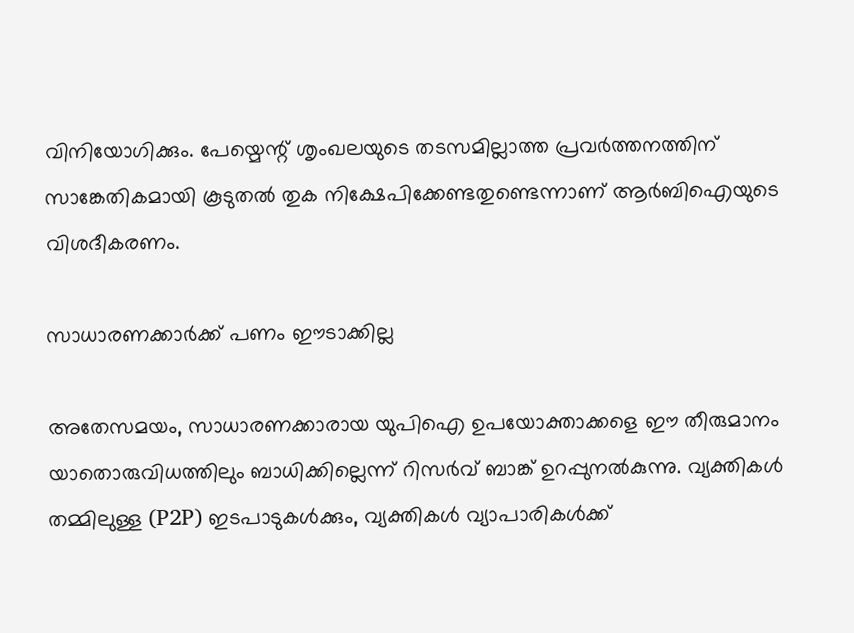വിനിയോഗിക്കും. പേയ്മെന്റ് ശൃംഖലയുടെ തടസമില്ലാത്ത പ്രവർത്തനത്തിന് സാങ്കേതികമായി കൂടുതൽ തുക നിക്ഷേപിക്കേണ്ടതുണ്ടെന്നാണ് ആർബിഐയുടെ വിശദീകരണം.

സാധാരണക്കാർക്ക് പണം ഈടാക്കില്ല

അതേസമയം, സാധാരണക്കാരായ യുപിഐ ഉപയോക്താക്കളെ ഈ തീരുമാനം യാതൊരുവിധത്തിലും ബാധിക്കില്ലെന്ന് റിസർവ് ബാങ്ക് ഉറപ്പുനൽകുന്നു. വ്യക്തികൾ തമ്മിലുള്ള (P2P) ഇടപാടുകൾക്കും, വ്യക്തികൾ വ്യാപാരികൾക്ക്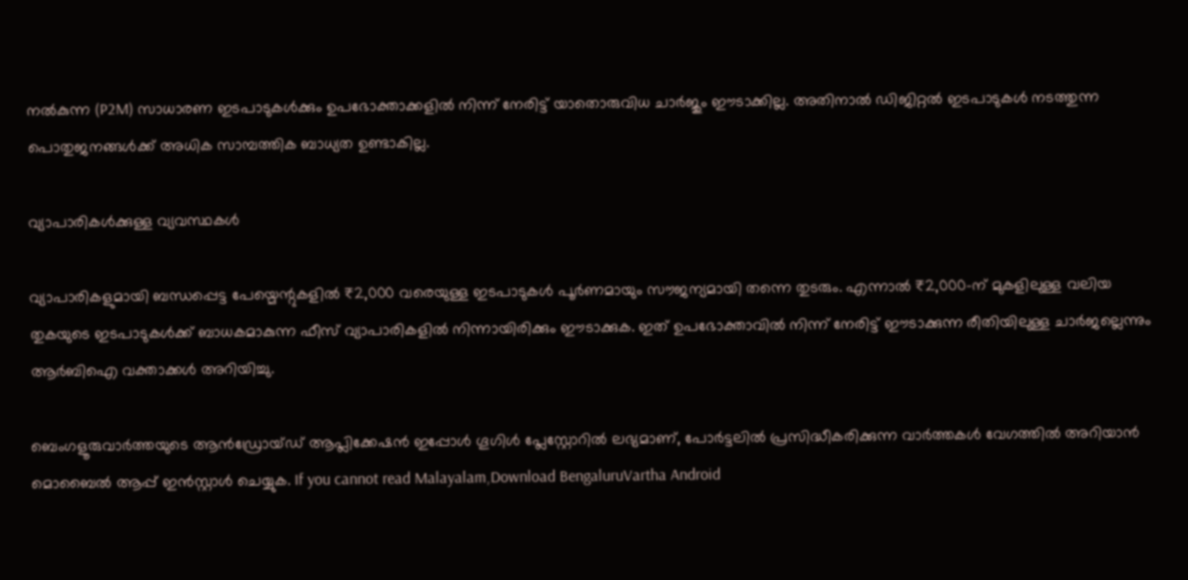നൽകുന്ന (P2M) സാധാരണ ഇടപാടുകൾക്കും ഉപഭോക്താക്കളിൽ നിന്ന് നേരിട്ട് യാതൊരുവിധ ചാർജും ഈടാക്കില്ല. അതിനാൽ ഡിജിറ്റൽ ഇടപാടുകൾ നടത്തുന്ന പൊതുജനങ്ങൾക്ക് അധിക സാമ്പത്തിക ബാധ്യത ഉണ്ടാകില്ല.

വ്യാപാരികൾക്കുള്ള വ്യവസ്ഥകൾ

വ്യാപാരികളുമായി ബന്ധപ്പെട്ട പേയ്മെന്റുകളിൽ ₹2,000 വരെയുള്ള ഇടപാടുകൾ പൂർണമായും സൗജന്യമായി തന്നെ തുടരും. എന്നാൽ ₹2,000-ന് മുകളിലുള്ള വലിയ തുകയുടെ ഇടപാടുകൾക്ക് ബാധകമാകുന്ന ഫീസ് വ്യാപാരികളിൽ നിന്നായിരിക്കും ഈടാക്കുക. ഇത് ഉപഭോക്താവിൽ നിന്ന് നേരിട്ട് ഈടാക്കുന്ന രീതിയിലുള്ള ചാർജല്ലെന്നും ആർബിഐ വക്താക്കൾ അറിയിച്ചു.

ബെംഗളൂരുവാർത്തയുടെ ആൻഡ്രോയ്ഡ് ആപ്ലിക്കേഷൻ ഇപ്പോൾ ഗൂഗിൾ പ്ലേസ്റ്റോറിൽ ലഭ്യമാണ്, പോർട്ടലിൽ പ്രസിദ്ധീകരിക്കുന്ന വാർത്തകൾ വേഗത്തിൽ അറിയാൻ മൊബൈൽ ആപ്പ് ഇൻസ്റ്റാൾ ചെയ്യുക. If you cannot read Malayalam,Download BengaluruVartha Android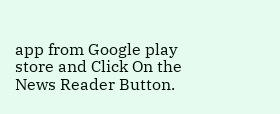app from Google play store and Click On the News Reader Button.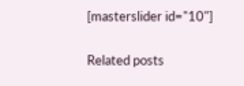[masterslider id="10"]

Related posts